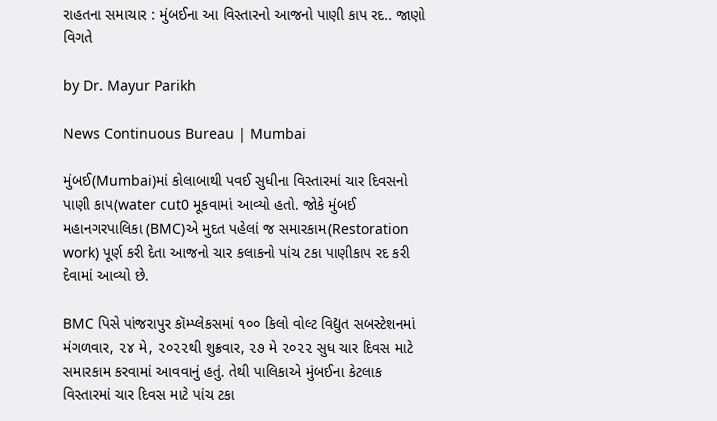રાહતના સમાચાર : મુંબઈના આ વિસ્તારનો આજનો પાણી કાપ રદ.. જાણો વિગતે

by Dr. Mayur Parikh

News Continuous Bureau | Mumbai

મુંબઈ(Mumbai)માં કોલાબાથી પવઈ સુધીના વિસ્તારમાં ચાર દિવસનો પાણી કાપ(water cut0 મૂકવામાં આવ્યો હતો. જોકે મુંબઈ મહાનગરપાલિકા (BMC)એ મુદત પહેલાં જ સમારકામ(Restoration work) પૂર્ણ કરી દેતા આજનો ચાર કલાકનો પાંચ ટકા પાણીકાપ રદ કરી દેવામાં આવ્યો છે.

BMC પિસે પાંજરાપુર કૉમ્પ્લેકસમાં ૧૦૦ કિલો વોલ્ટ વિદ્યુત સબસ્ટેશનમાં મંગળવાર, ૨૪ મે, ૨૦૨૨થી શુક્રવાર, ૨૭ મે ૨૦૨૨ સુધ ચાર દિવસ માટે સમારકામ કરવામાં આવવાનું હતું. તેથી પાલિકાએ મુંબઈના કેટલાક વિસ્તારમાં ચાર દિવસ માટે પાંચ ટકા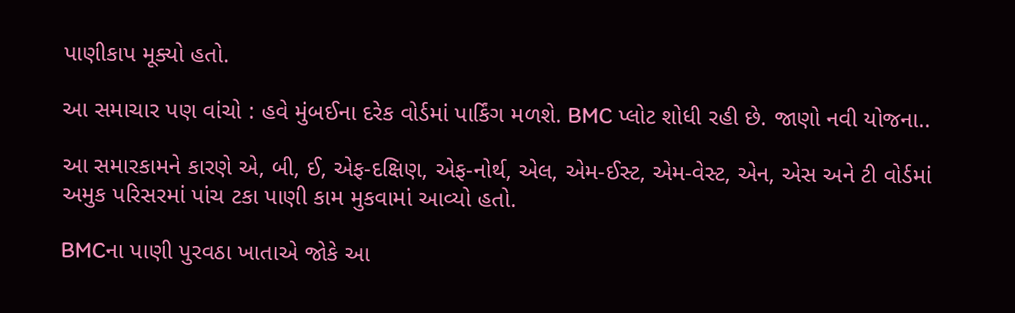પાણીકાપ મૂક્યો હતો.

આ સમાચાર પણ વાંચો : હવે મુંબઈના દરેક વોર્ડમાં પાર્કિંગ મળશે. BMC પ્લોટ શોધી રહી છે. જાણો નવી યોજના..

આ સમારકામને કારણે એ, બી, ઈ, એફ-દક્ષિણ, એફ-નોર્થ, એલ, એમ-ઈસ્ટ, એમ-વેસ્ટ, એન, એસ અને ટી વોર્ડમાં અમુક પરિસરમાં પાંચ ટકા પાણી કામ મુકવામાં આવ્યો હતો.

BMCના પાણી પુરવઠા ખાતાએ જોકે આ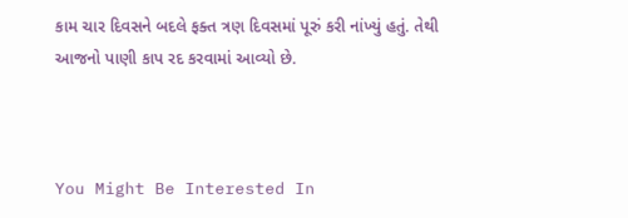કામ ચાર દિવસને બદલે ફક્ત ત્રણ દિવસમાં પૂરું કરી નાંખ્યું હતું. તેથી આજનો પાણી કાપ રદ કરવામાં આવ્યો છે.



You Might Be Interested In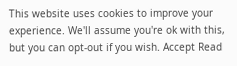This website uses cookies to improve your experience. We'll assume you're ok with this, but you can opt-out if you wish. Accept Read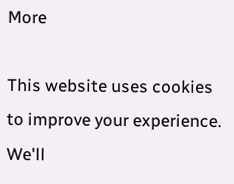More

This website uses cookies to improve your experience. We'll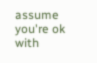assume you're ok with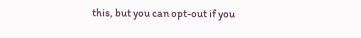this, but you can opt-out if you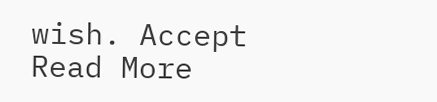wish. Accept Read More